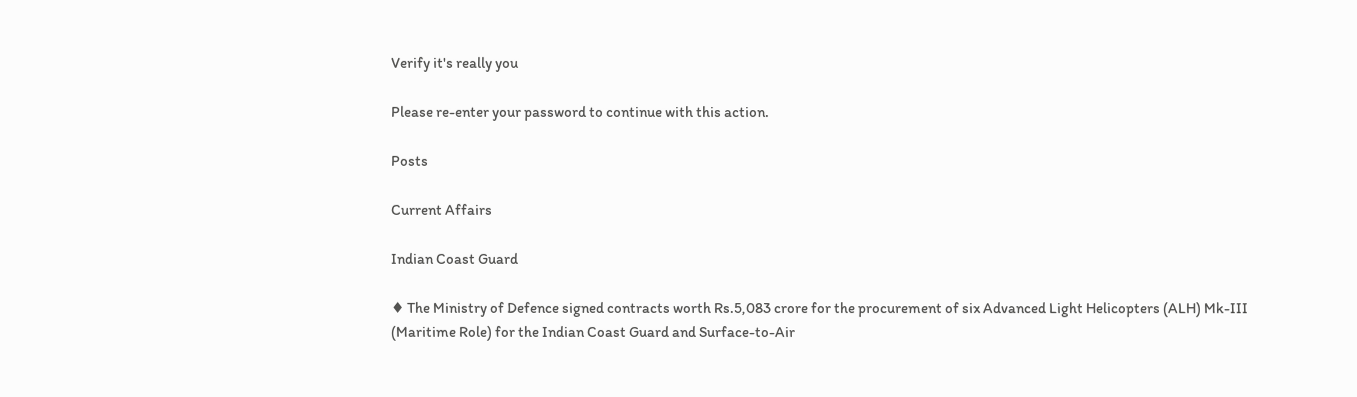Verify it's really you

Please re-enter your password to continue with this action.

Posts

Current Affairs

Indian Coast Guard

♦ The Ministry of Defence signed contracts worth Rs.5,083 crore for the procurement of six Advanced Light Helicopters (ALH) Mk-III (Maritime Role) for the Indian Coast Guard and Surface-to-Air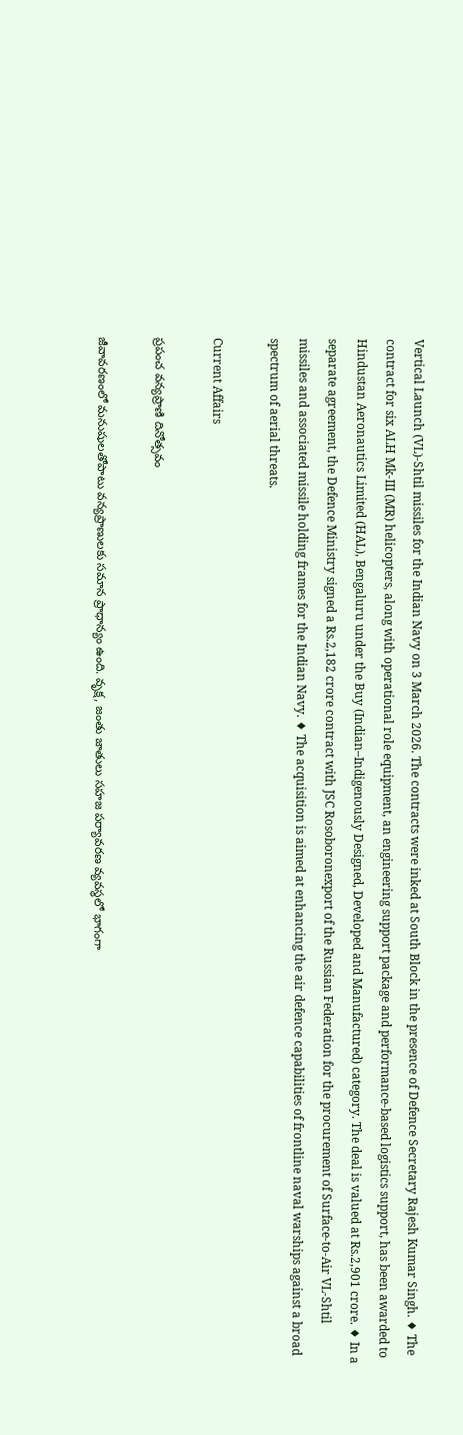Vertical Launch (VL)-Shtil missiles for the Indian Navy on 3 March 2026. The contracts were inked at South Block in the presence of Defence Secretary Rajesh Kumar Singh. ♦ The contract for six ALH Mk-III (MR) helicopters, along with operational role equipment, an engineering support package and performance-based logistics support, has been awarded to Hindustan Aeronautics Limited (HAL), Bengaluru under the Buy (Indian–Indigenously Designed, Developed and Manufactured) category. The deal is valued at Rs.2,901 crore. ♦ In a separate agreement, the Defence Ministry signed a Rs.2,182 crore contract with JSC Rosoboronexport of the Russian Federation for the procurement of Surface-to-Air VL-Shtil missiles and associated missile holding frames for the Indian Navy. ♦ The acquisition is aimed at enhancing the air defence capabilities of frontline naval warships against a broad spectrum of aerial threats.

Current Affairs

ప్రపంచ వన్యప్రాణి దినోత్సవం

జీవావరణంలో మనుషులతోపాటు వన్యప్రాణులకు సమాన ప్రాధాన్యం ఉంది. వృక్ష, జంతు జాతులు సహజ పర్యావరణ వ్యవస్థలో భాగంగా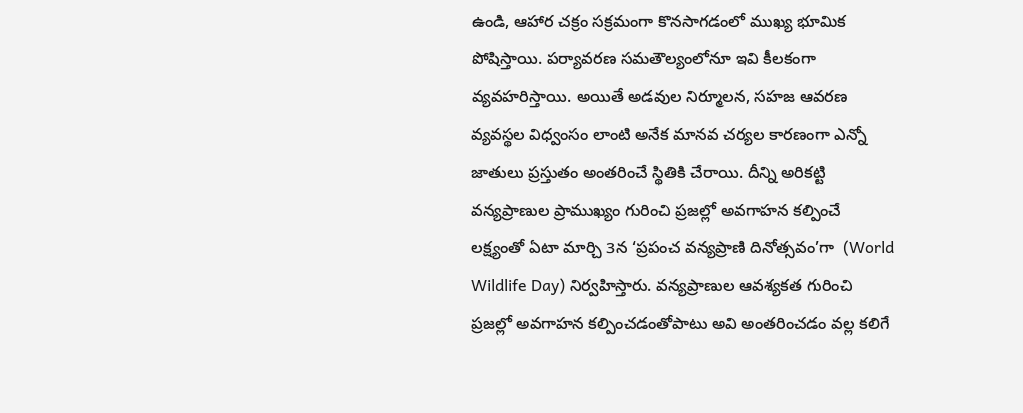ఉండి, ఆహార చక్రం సక్రమంగా కొనసాగడంలో ముఖ్య భూమిక పోషిస్తాయి. పర్యావరణ సమతౌల్యంలోనూ ఇవి కీలకంగా వ్యవహరిస్తాయి. అయితే అడవుల నిర్మూలన, సహజ ఆవరణ వ్యవస్థల విధ్వంసం లాంటి అనేక మానవ చర్యల కారణంగా ఎన్నో జాతులు ప్రస్తుతం అంతరించే స్థితికి చేరాయి. దీన్ని అరికట్టి వన్యప్రాణుల ప్రాముఖ్యం గురించి ప్రజల్లో అవగాహన కల్పించే లక్ష్యంతో ఏటా మార్చి 3న ‘ప్రపంచ వన్యప్రాణి దినోత్సవం’గా  (World Wildlife Day) నిర్వహిస్తారు. వన్యప్రాణుల ఆవశ్యకత గురించి ప్రజల్లో అవగాహన కల్పించడంతోపాటు అవి అంతరించడం వల్ల కలిగే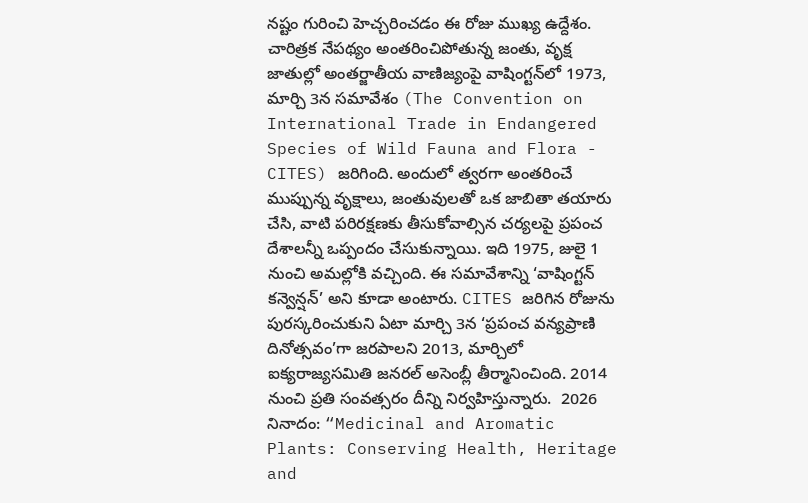నష్టం గురించి హెచ్చరించడం ఈ రోజు ముఖ్య ఉద్దేశం.  చారిత్రక నేపథ్యం అంతరించిపోతున్న జంతు, వృక్ష జాతుల్లో అంతర్జాతీయ వాణిజ్యంపై వాషింగ్టన్‌లో 1973, మార్చి 3న సమావేశం (The Convention on International Trade in Endangered Species of Wild Fauna and Flora - CITES) జరిగింది. అందులో త్వరగా అంతరించే ముప్పున్న వృక్షాలు, జంతువులతో ఒక జాబితా తయారు చేసి, వాటి పరిరక్షణకు తీసుకోవాల్సిన చర్యలపై ప్రపంచ దేశాలన్నీ ఒప్పందం చేసుకున్నాయి. ఇది 1975, జులై 1 నుంచి అమల్లోకి వచ్చింది. ఈ సమావేశాన్ని ‘వాషింగ్టన్‌ కన్వెన్షన్‌’ అని కూడా అంటారు. CITES జరిగిన రోజును పురస్కరించుకుని ఏటా మార్చి 3న ‘ప్రపంచ వన్యప్రాణి దినోత్సవం’గా జరపాలని 2013, మార్చిలో ఐక్యరాజ్యసమితి జనరల్‌ అసెంబ్లీ తీర్మానించింది. 2014 నుంచి ప్రతి సంవత్సరం దీన్ని నిర్వహిస్తున్నారు.  2026 నినాదం: “Medicinal and Aromatic Plants: Conserving Health, Heritage and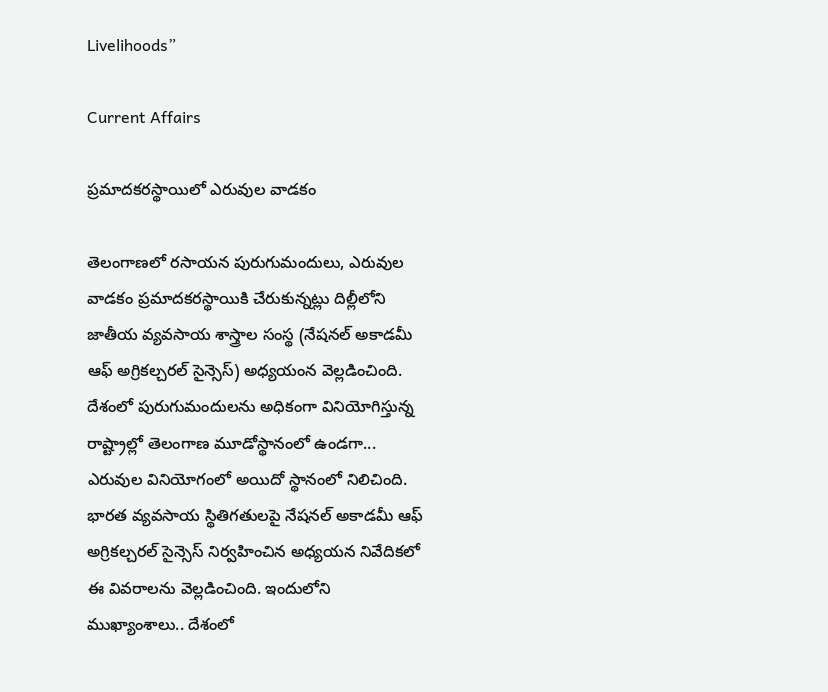Livelihoods”

Current Affairs

ప్రమాదకరస్థాయిలో ఎరువుల వాడకం

తెలంగాణలో రసాయన పురుగుమందులు, ఎరువుల వాడకం ప్రమాదకరస్థాయికి చేరుకున్నట్లు దిల్లీలోని జాతీయ వ్యవసాయ శాస్త్రాల సంస్థ (నేషనల్‌ అకాడమీ ఆఫ్‌ అగ్రికల్చరల్‌ సైన్సెస్‌) అధ్యయంన వెల్లడించింది. దేశంలో పురుగుమందులను అధికంగా వినియోగిస్తున్న రాష్ట్రాల్లో తెలంగాణ మూడోస్థానంలో ఉండగా... ఎరువుల వినియోగంలో అయిదో స్థానంలో నిలిచింది. భారత వ్యవసాయ స్థితిగతులపై నేషనల్‌ అకాడమీ ఆఫ్‌ అగ్రికల్చరల్‌ సైన్సెస్‌ నిర్వహించిన అధ్యయన నివేదికలో ఈ వివరాలను వెల్లడించింది. ఇందులోని ముఖ్యాంశాలు.. దేశంలో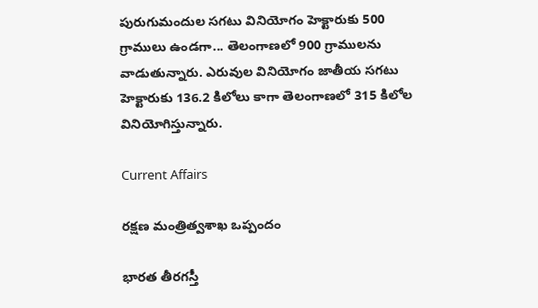పురుగుమందుల సగటు వినియోగం హెక్టారుకు 500 గ్రాములు ఉండగా... తెలంగాణలో 900 గ్రాములను వాడుతున్నారు. ఎరువుల వినియోగం జాతీయ సగటు హెక్టారుకు 136.2 కిలోలు కాగా తెలంగాణలో 315 కిలోల వినియోగిస్తున్నారు.

Current Affairs

రక్షణ మంత్రిత్వశాఖ ఒప్పందం

భారత తీరగస్తీ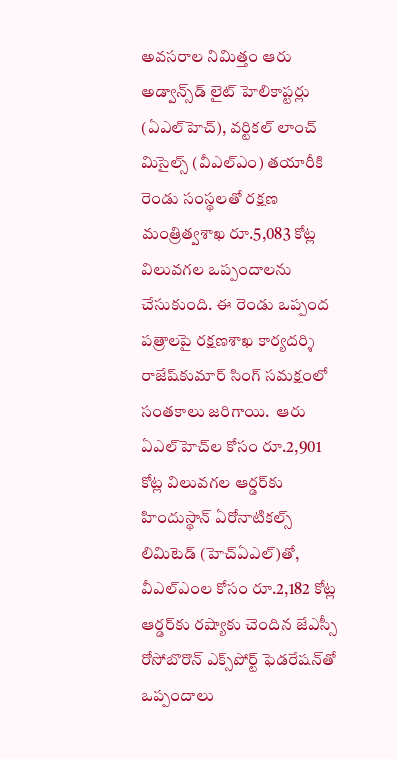అవసరాల నిమిత్తం ఆరు అడ్వాన్స్‌డ్‌ లైట్ హెలికాప్టర్లు (ఏఎల్‌హెచ్‌), వర్టికల్‌ లాంచ్‌ మిసైల్స్‌ (వీఎల్‌ఎం) తయారీకి రెండు సంస్థలతో రక్షణ మంత్రిత్వశాఖ రూ.5,083 కోట్ల విలువగల ఒప్పందాలను చేసుకుంది. ఈ రెండు ఒప్పంద పత్రాలపై రక్షణశాఖ కార్యదర్శి రాజేష్‌కుమార్‌ సింగ్‌ సమక్షంలో సంతకాలు జరిగాయి.  ఆరు ఏఎల్‌హెచ్‌ల కోసం రూ.2,901 కోట్ల విలువగల ఆర్డర్‌కు హిందుస్థాన్‌ ఏరోనాటికల్స్‌ లిమిటెడ్‌ (హెచ్‌ఏఎల్‌)తో, వీఎల్‌ఎంల కోసం రూ.2,182 కోట్ల ఆర్డర్‌కు రష్యాకు చెందిన జేఎస్సీ రోసోబొరొన్‌ ఎక్స్‌పోర్ట్‌ ఫెడరేషన్‌తో ఒప్పందాలు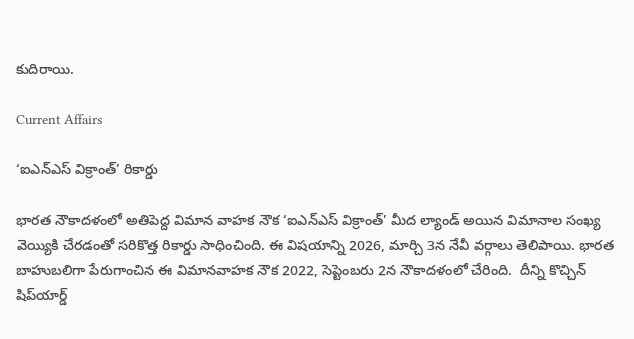కుదిరాయి.

Current Affairs

‘ఐఎన్‌ఎస్‌ విక్రాంత్‌’ రికార్డు

భారత నౌకాదళంలో అతిపెద్ద విమాన వాహక నౌక ‘ఐఎన్‌ఎస్‌ విక్రాంత్‌’ మీద ల్యాండ్‌ అయిన విమానాల సంఖ్య వెయ్యికి చేరడంతో సరికొత్త రికార్డు సాధించింది. ఈ విషయాన్ని 2026, మార్చి 3న నేవీ వర్గాలు తెలిపాయి. భారత బాహుబలిగా పేరుగాంచిన ఈ విమానవాహక నౌక 2022, సెప్టెంబరు 2న నౌకాదళంలో చేరింది.  దీన్ని కొచ్చిన్‌ షిప్‌యార్డ్‌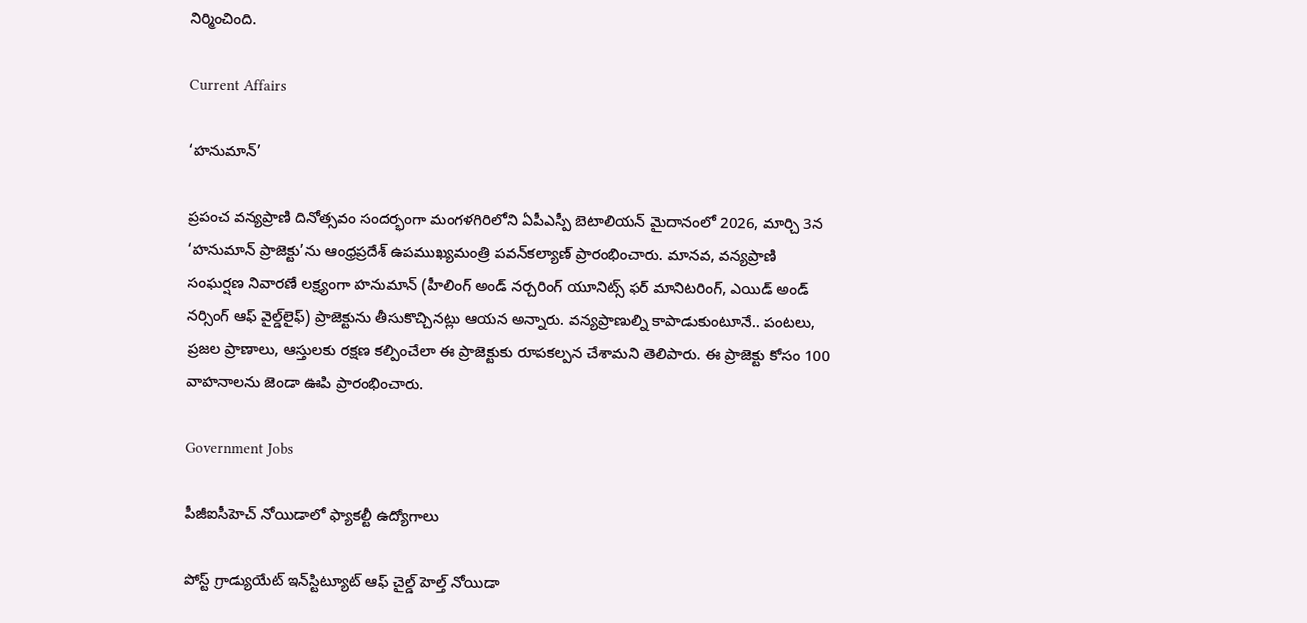నిర్మించింది.

Current Affairs

‘హనుమాన్‌’

ప్రపంచ వన్యప్రాణి దినోత్సవం సందర్భంగా మంగళగిరిలోని ఏపీఎస్పీ బెటాలియన్‌ మైదానంలో 2026, మార్చి 3న ‘హనుమాన్‌ ప్రాజెక్టు’ను ఆంధ్రప్రదేశ్‌ ఉపముఖ్యమంత్రి పవన్‌కల్యాణ్‌ ప్రారంభించారు. మానవ, వన్యప్రాణి సంఘర్షణ నివారణే లక్ష్యంగా హనుమాన్‌ (హీలింగ్‌ అండ్‌ నర్చరింగ్‌ యూనిట్స్‌ ఫర్‌ మానిటరింగ్, ఎయిడ్‌ అండ్‌ నర్సింగ్‌ ఆఫ్‌ వైల్డ్‌లైఫ్‌) ప్రాజెక్టును తీసుకొచ్చినట్లు ఆయన అన్నారు. వన్యప్రాణుల్ని కాపాడుకుంటూనే.. పంటలు, ప్రజల ప్రాణాలు, ఆస్తులకు రక్షణ కల్పించేలా ఈ ప్రాజెక్టుకు రూపకల్పన చేశామని తెలిపారు. ఈ ప్రాజెక్టు కోసం 100 వాహనాలను జెండా ఊపి ప్రారంభించారు.

Government Jobs

పీజీఐసీహెచ్‌ నోయిడాలో ఫ్యాకల్టీ ఉద్యోగాలు

పోస్ట్ గ్రాడ్యుయేట్ ఇన్‌స్టిట్యూట్ ఆఫ్ చైల్డ్ హెల్త్ నోయిడా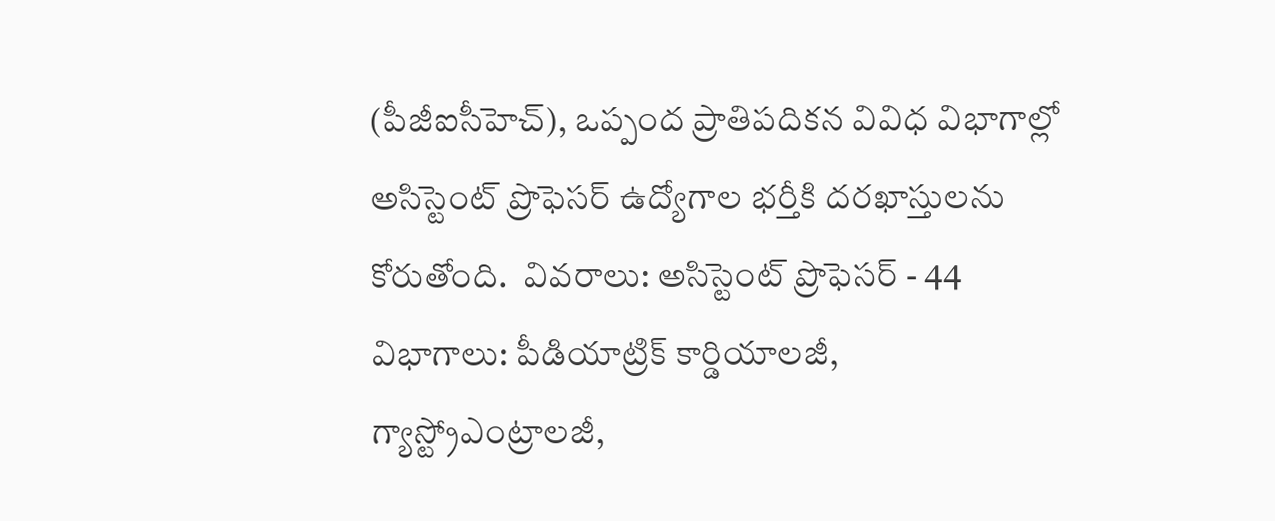(పీజీఐసీహెచ్‌), ఒప్పంద ప్రాతిపదికన వివిధ విభాగాల్లో అసిస్టెంట్ ప్రొఫెసర్ ఉద్యోగాల భర్తీకి దరఖాస్తులను కోరుతోంది.  వివరాలు: అసిస్టెంట్ ప్రొఫెసర్ - 44  విభాగాలు: పీడియాట్రిక్ కార్డియాలజీ, గ్యాస్ట్రోఎంట్రాలజీ,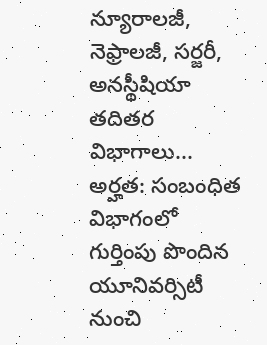న్యూరాలజీ, నెఫ్రాలజీ, సర్జరీ, అనస్థీషియా తదితర విభాగాలు... అర్హత: సంబంధిత విభాగంలో గుర్తింపు పొందిన యూనివర్సిటీ నుంచి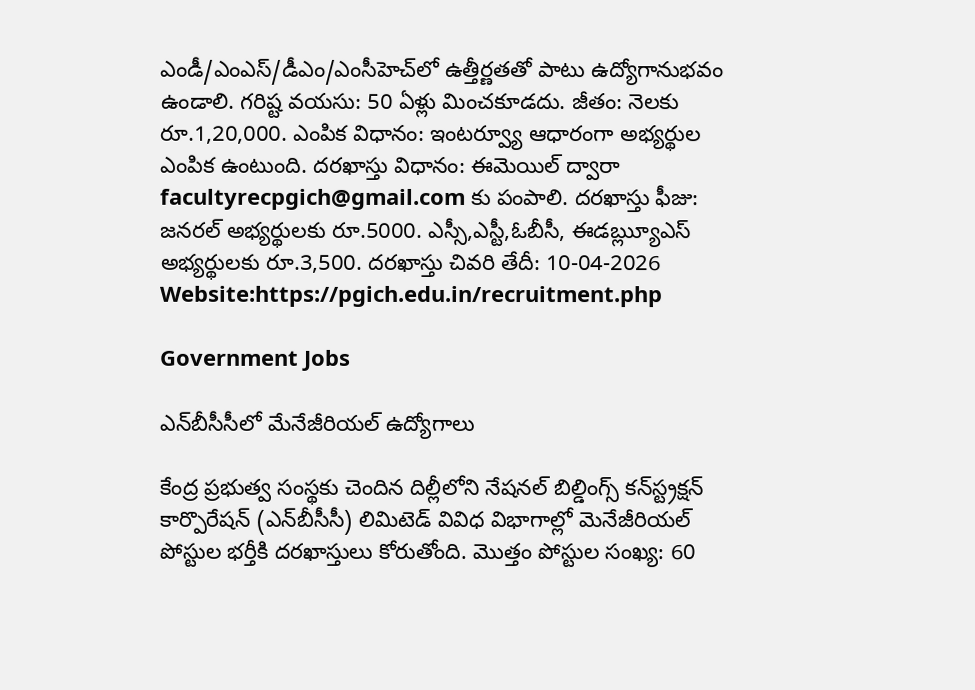ఎండీ/ఎంఎస్/డీఎం/ఎంసీహెచ్‌లో ఉత్తీర్ణతతో పాటు ఉద్యోగానుభవం ఉండాలి. గరిష్ట వయసు: 50 ఏళ్లు మించకూడదు. జీతం: నెలకు రూ.1,20,000. ఎంపిక విధానం: ఇంటర్వ్యూ ఆధారంగా అభ్యర్థుల ఎంపిక ఉంటుంది. దరఖాస్తు విధానం: ఈమెయిల్ ద్వారా facultyrecpgich@gmail.com కు పంపాలి. దరఖాస్తు ఫీజు: జనరల్ అభ్యర్థులకు రూ.5000. ఎస్సీ,ఎస్టీ,ఓబీసీ, ఈడౠ్ల్యఎస్‌ అభ్యర్థులకు రూ.3,500. దరఖాస్తు చివరి తేదీ: 10-04-2026  Website:https://pgich.edu.in/recruitment.php

Government Jobs

ఎన్‌బీసీసీలో మేనేజీరియల్‌ ఉద్యోగాలు

కేంద్ర ప్రభుత్వ సంస్థకు చెందిన దిల్లీలోని నేషనల్‌ బిల్డింగ్స్‌ కన్‌స్ట్రక్షన్‌ కార్పొరేషన్‌ (ఎన్‌బీసీసీ) లిమిటెడ్‌ వివిధ విభాగాల్లో మెనేజీరియల్‌ పోస్టుల భర్తీకి దరఖాస్తులు కోరుతోంది. మొత్తం పోస్టుల సంఖ్య: 60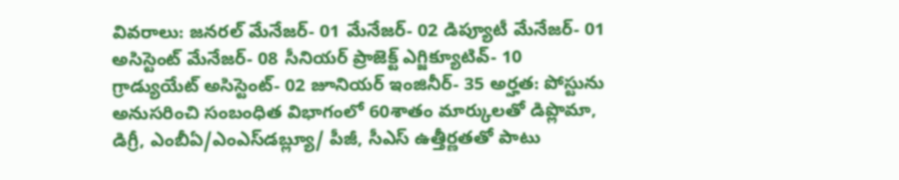వివరాలు: జనరల్‌ మేనేజర్‌- 01 మేనేజర్‌- 02 డిప్యూటీ మేనేజర్‌- 01 అసిస్టెంట్‌ మేనేజర్‌- 08 సీనియర్‌ ప్రాజెక్ట్‌ ఎగ్జిక్యూటివ్‌- 10 గ్రాడ్యుయేట్‌ అసిస్టెంట్- 02 జూనియర్‌ ఇంజినీర్‌- 35 అర్హత: పోస్టును అనుసరించి సంబంధిత విభాగంలో 60శాతం మార్కులతో డిప్లొమా, డిగ్రీ, ఎంబీఏ/ఎంఎస్‌డబ్ల్యూ/ పీజీ, సీఎస్‌ ఉత్తీర్ణతతో పాటు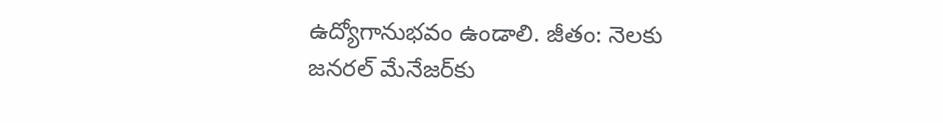ఉద్యోగానుభవం ఉండాలి. జీతం: నెలకు జనరల్‌ మేనేజర్‌కు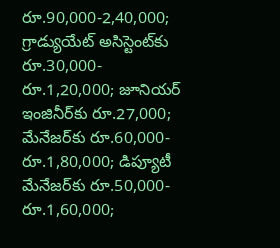రూ.90,000-2,40,000;  గ్రాడ్యుయేట్‌ అసిస్టెంట్‌కు రూ.30,000- రూ.1,20,000; జూనియర్‌ ఇంజినీర్‌కు రూ.27,000; మేనేజర్‌కు రూ.60,000- రూ.1,80,000; డిప్యూటీ మేనేజర్‌కు రూ.50,000- రూ.1,60,000;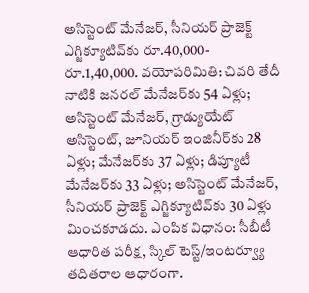అసిస్టెంట్‌ మేనేజర్‌, సీనియర్‌ ప్రాజెక్ట్‌ ఎగ్జిక్యూటివ్‌కు రూ.40,000- రూ.1,40,000. వయోపరిమితి: చివరి తేదీ నాటికి జనరల్‌ మేనేజర్‌కు 54 ఏళ్లు; అసిస్టెంట్‌ మేనేజర్‌, గ్రాడ్యుయేట్‌ అసిస్టెంట్, జూనియర్‌ ఇంజినీర్‌కు 28 ఏళ్లు; మేనేజర్‌కు 37 ఏళ్లు; డిప్యూటీ మేనేజర్‌కు 33 ఏళ్లు; అసిస్టెంట్‌ మేనేజర్‌, సీనియర్‌ ప్రాజెక్ట్‌ ఎగ్జిక్యూటివ్‌కు 30 ఏళ్లు మించకూడదు. ఎంపిక విధానం: సీబీటీ ఆధారిత పరీక్ష, స్కిల్‌ టెస్ట్‌/ఇంటర్వ్యూ  తదితరాల ఆధారంగా.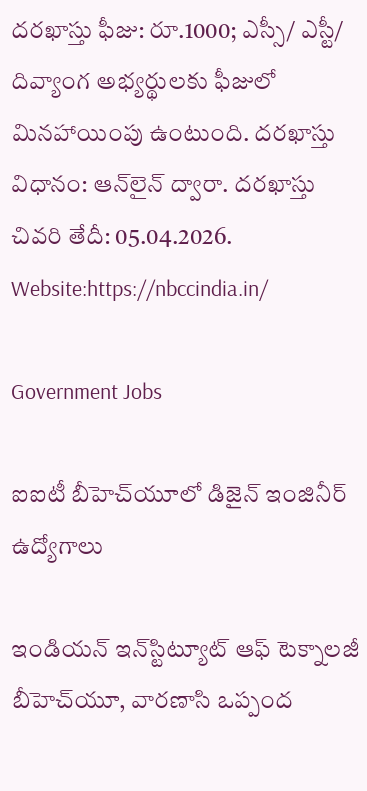దరఖాస్తు ఫీజు: రూ.1000; ఎస్సీ/ ఎస్టీ/ దివ్యాంగ అభ్యర్థులకు ఫీజులో మినహాయింపు ఉంటుంది. దరఖాస్తు విధానం: ఆన్‌లైన్‌ ద్వారా. దరఖాస్తు చివరి తేదీ: 05.04.2026. Website:https://nbccindia.in/

Government Jobs

ఐఐటీ బీహెచ్‌యూలో డిజైన్ ఇంజినీర్ ఉద్యోగాలు

ఇండియన్ ఇన్‌స్టిట్యూట్ ఆఫ్ టెక్నాలజీ బీహెచ్‌యూ, వారణాసి ఒప్పంద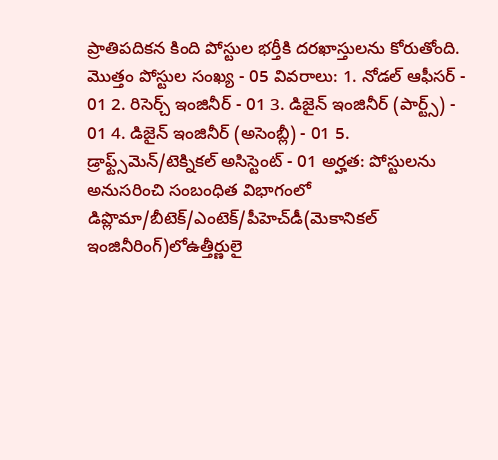ప్రాతిపదికన కింది పోస్టుల భర్తీకి దరఖాస్తులను కోరుతోంది.  మొత్తం పోస్టుల సంఖ్య - 05 వివరాలు: 1. నోడల్ ఆఫీసర్ - 01 2. రిసెర్చ్ ఇంజినీర్ - 01 3. డిజైన్ ఇంజినీర్ (పార్ట్స్) - 01 4. డిజైన్ ఇంజినీర్ (అసెంబ్లీ) - 01 5. డ్రాఫ్ట్స్‌మెన్/టెక్నికల్ అసిస్టెంట్ - 01 అర్హత: పోస్టులను అనుసరించి సంబంధిత విభాగంలో  డిప్లొమా/బీటెక్‌/ఎంటెక్‌/పీహెచ్‌డీ(మెకానికల్ ఇంజినీరింగ్)లోఉత్తీర్ణులై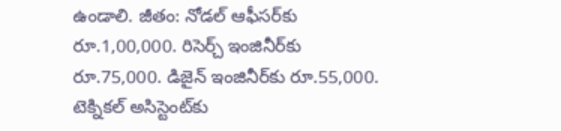ఉండాలి. జీతం: నోడల్ ఆఫీసర్‌కు రూ.1,00,000. రిసెర్చ్ ఇంజినీర్‌కు రూ.75,000. డిజైన్ ఇంజినీర్‌కు రూ.55,000. టెక్నికల్ అసిస్టెంట్‌కు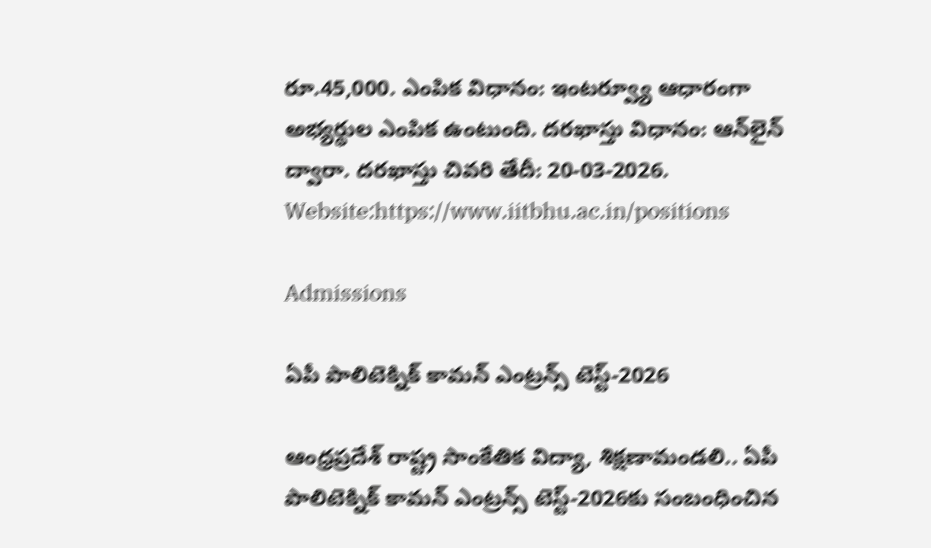రూ.45,000. ఎంపిక విధానం: ఇంటర్వ్యూ ఆధారంగా అభ్యర్థుల ఎంపిక ఉంటుంది. దరఖాస్తు విధానం: ఆన్‌లైన్ ద్వారా. దరఖాస్తు చివరి తేదీ: 20-03-2026. Website:https://www.iitbhu.ac.in/positions

Admissions

ఏపీ పాలిటెక్నిక్ కామన్ ఎంట్రన్స్ టెస్ట్-2026

ఆంధ్రప్రదేశ్‌ రాష్ట్ర సాంకేతిక విద్యా, శిక్షణామండలి.. ఏపీ పాలిటెక్నిక్‌ కామన్‌ ఎంట్రన్స్‌ టెస్ట్‌-2026కు సంబంధించిన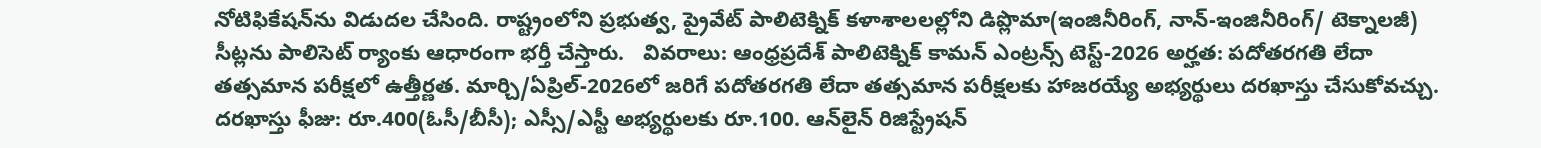నోటిఫికేషన్‌ను విడుదల చేసింది. రాష్ట్రంలోని ప్రభుత్వ, ప్రైవేట్‌ పాలిటెక్నిక్‌ కళాశాలలల్లోని డిప్లొమా(ఇంజినీరింగ్, నాన్-ఇంజినీరింగ్/ టెక్నాలజీ) సీట్లను పాలిసెట్‌ ర్యాంకు ఆధారంగా భర్తీ చేస్తారు.   వివరాలు: ఆంధ్రప్రదేశ్‌ పాలిటెక్నిక్ కామన్ ఎంట్రన్స్ టెస్ట్-2026 అర్హత: పదోతరగతి లేదా తత్సమాన పరీక్షలో ఉత్తీర్ణత. మార్చి/ఏప్రిల్‌-2026లో జరిగే పదోతరగతి లేదా తత్సమాన పరీక్షలకు హాజరయ్యే అభ్యర్థులు దరఖాస్తు చేసుకోవచ్చు. దరఖాస్తు ఫీజు: రూ.400(ఓసీ/బీసీ); ఎస్సీ/ఎస్టీ అభ్యర్థులకు రూ.100. ఆన్‌లైన్ రిజిస్ట్రేషన్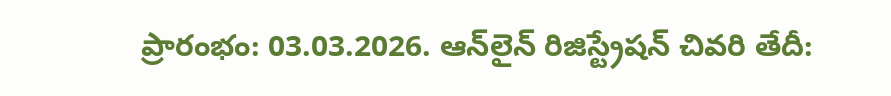ప్రారంభం: 03.03.2026. ఆన్‌లైన్ రిజిస్ట్రేషన్ చివరి తేదీ: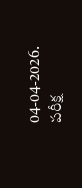04-04-2026. పరీక్ష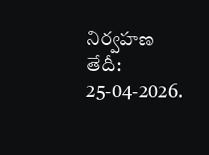నిర్వహణ తేదీ: 25-04-2026.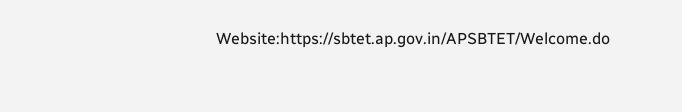Website:https://sbtet.ap.gov.in/APSBTET/Welcome.do